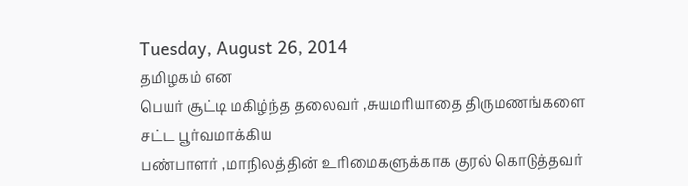Tuesday, August 26, 2014
தமிழகம் என
பெயர் சூட்டி மகிழ்ந்த தலைவர் ,சுயமரியாதை திருமணங்களை சட்ட பூர்வமாக்கிய
பண்பாளர் ,மாநிலத்தின் உரிமைகளுக்காக குரல் கொடுத்தவர்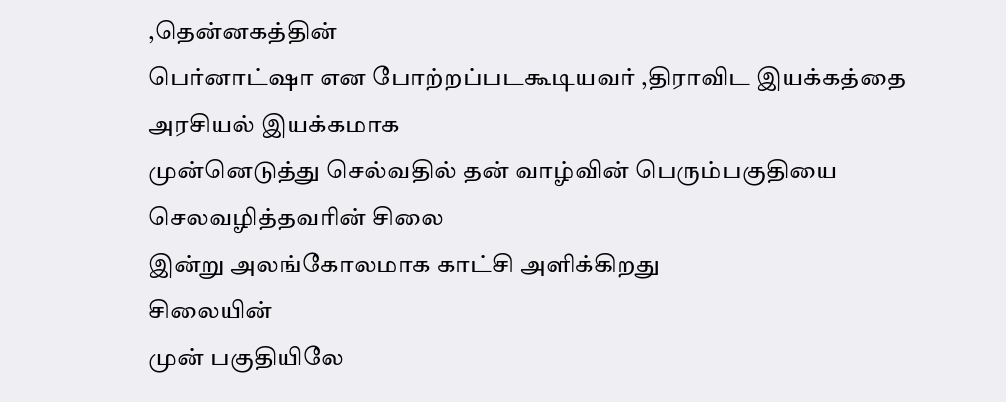,தென்னகத்தின்
பெர்னாட்ஷா என போற்றப்படகூடியவர் ,திராவிட இயக்கத்தை அரசியல் இயக்கமாக
முன்னெடுத்து செல்வதில் தன் வாழ்வின் பெரும்பகுதியை செலவழித்தவரின் சிலை
இன்று அலங்கோலமாக காட்சி அளிக்கிறது
சிலையின்
முன் பகுதியிலே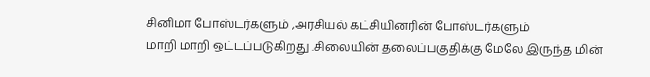சினிமா போஸ்டர்களும் ,அரசியல் கட்சியினரின் போஸ்டர்களும்
மாறி மாறி ஒட்டப்படுகிறது .சிலையின் தலைப்பகுதிக்கு மேலே இருந்த மின்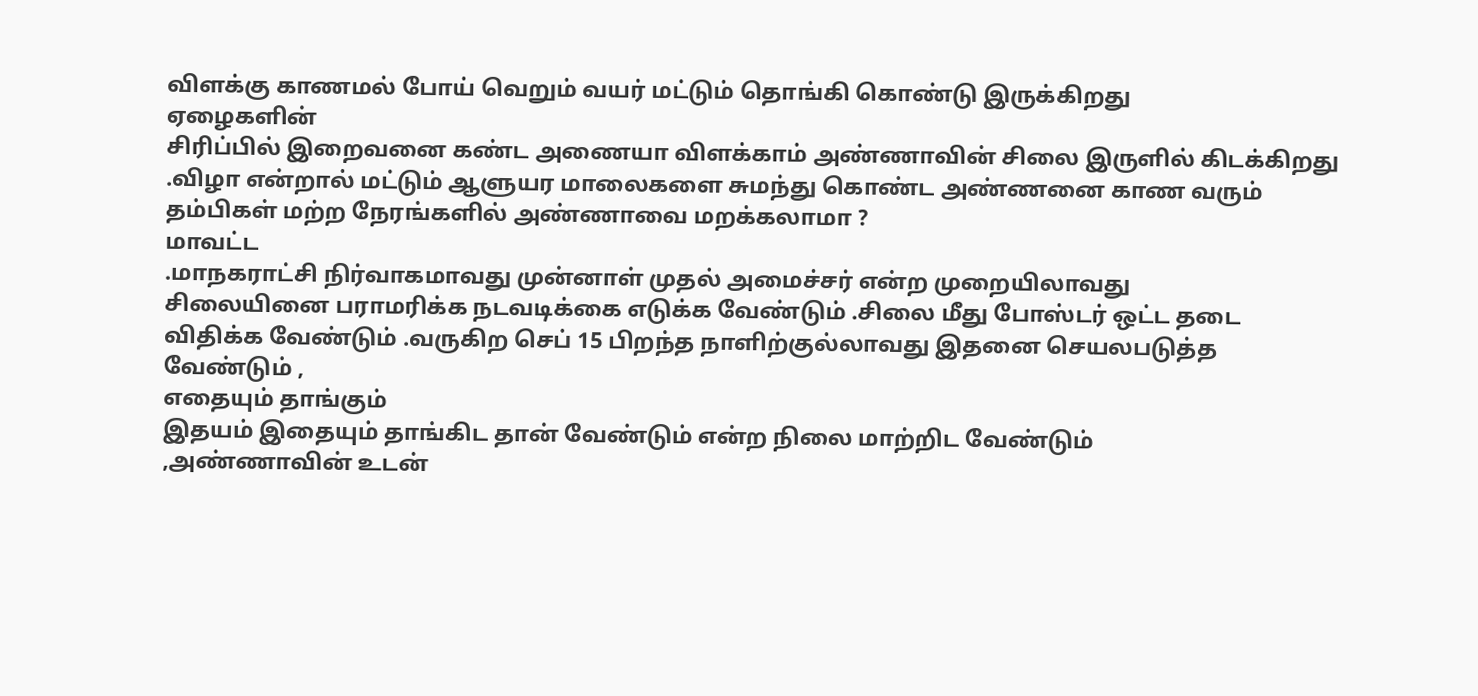விளக்கு காணமல் போய் வெறும் வயர் மட்டும் தொங்கி கொண்டு இருக்கிறது
ஏழைகளின்
சிரிப்பில் இறைவனை கண்ட அணையா விளக்காம் அண்ணாவின் சிலை இருளில் கிடக்கிறது
.விழா என்றால் மட்டும் ஆளுயர மாலைகளை சுமந்து கொண்ட அண்ணனை காண வரும்
தம்பிகள் மற்ற நேரங்களில் அண்ணாவை மறக்கலாமா ?
மாவட்ட
.மாநகராட்சி நிர்வாகமாவது முன்னாள் முதல் அமைச்சர் என்ற முறையிலாவது
சிலையினை பராமரிக்க நடவடிக்கை எடுக்க வேண்டும் .சிலை மீது போஸ்டர் ஒட்ட தடை
விதிக்க வேண்டும் .வருகிற செப் 15 பிறந்த நாளிற்குல்லாவது இதனை செயலபடுத்த
வேண்டும் ,
எதையும் தாங்கும்
இதயம் இதையும் தாங்கிட தான் வேண்டும் என்ற நிலை மாற்றிட வேண்டும்
,அண்ணாவின் உடன்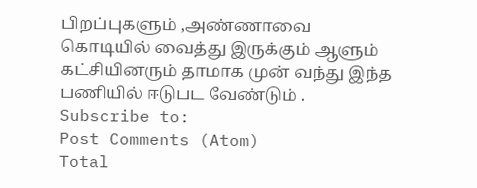பிறப்புகளும் ,அண்ணாவை கொடியில் வைத்து இருக்கும் ஆளும்
கட்சியினரும் தாமாக முன் வந்து இந்த பணியில் ஈடுபட வேண்டும் .
Subscribe to:
Post Comments (Atom)
Total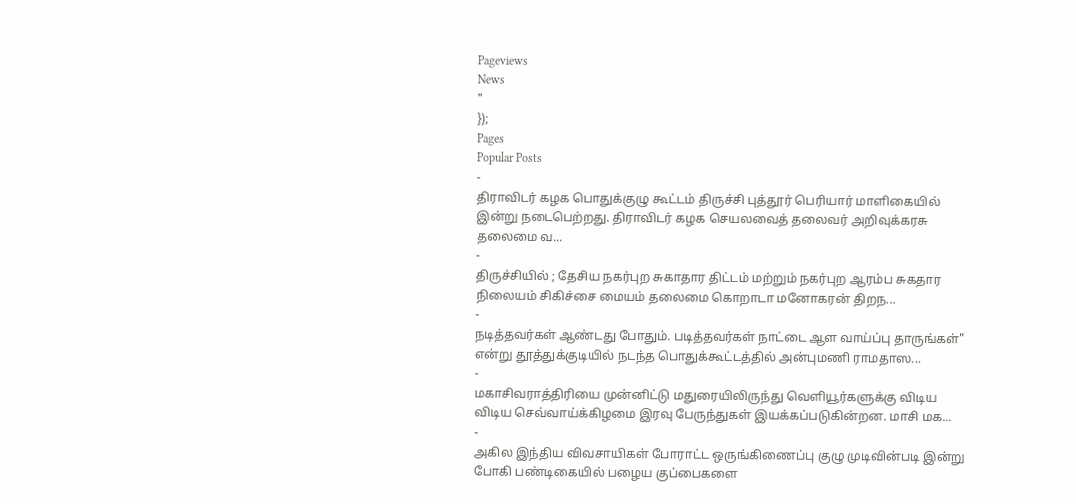Pageviews
News
"
});
Pages
Popular Posts
-
திராவிடர் கழக பொதுக்குழு கூட்டம் திருச்சி புத்தூர் பெரியார் மாளிகையில் இன்று நடைபெற்றது. திராவிடர் கழக செயலவைத் தலைவர் அறிவுக்கரசு தலைமை வ...
-
திருச்சியில் ; தேசிய நகர்புற சுகாதார திட்டம் மற்றும் நகர்புற ஆரம்ப சுகதார நிலையம் சிகிச்சை மையம் தலைமை கொறாடா மனோகரன் திறந...
-
நடித்தவர்கள் ஆண்டது போதும். படித்தவர்கள் நாட்டை ஆள வாய்ப்பு தாருங்கள்" என்று தூத்துக்குடியில் நடந்த பொதுக்கூட்டத்தில் அன்புமணி ராமதாஸ...
-
மகாசிவராத்திரியை முன்னிட்டு மதுரையிலிருந்து வெளியூர்களுக்கு விடிய விடிய செவ்வாய்க்கிழமை இரவு பேருந்துகள் இயக்கப்படுகின்றன. மாசி மக...
-
அகில இந்திய விவசாயிகள் போராட்ட ஒருங்கிணைப்பு குழு முடிவின்படி இன்று போகி பண்டிகையில் பழைய குப்பைகளை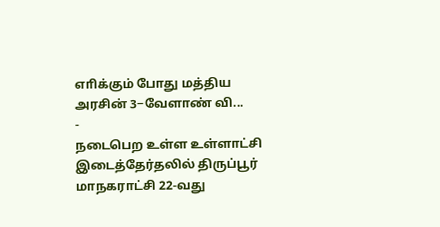எாிக்கும் போது மத்திய அரசின் 3−வேளாண் வி...
-
நடைபெற உள்ள உள்ளாட்சி இடைத்தேர்தலில் திருப்பூர் மாநகராட்சி 22-வது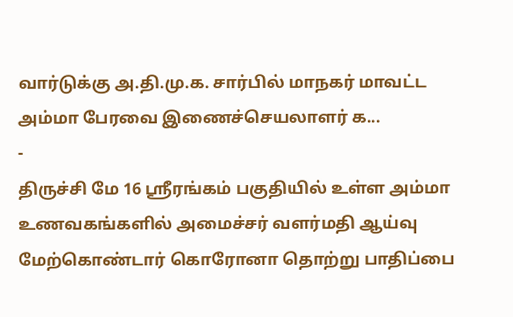வார்டுக்கு அ.தி.மு.க. சார்பில் மாநகர் மாவட்ட அம்மா பேரவை இணைச்செயலாளர் க...
-
திருச்சி மே 16 ஸ்ரீரங்கம் பகுதியில் உள்ள அம்மா உணவகங்களில் அமைச்சர் வளர்மதி ஆய்வு மேற்கொண்டார் கொரோனா தொற்று பாதிப்பை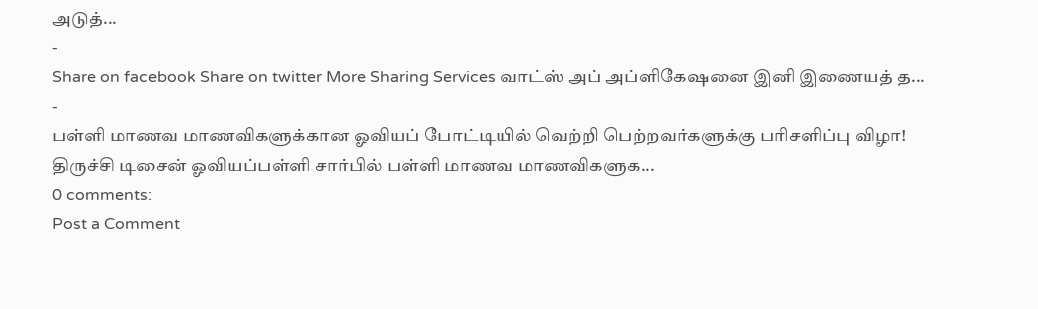அடுத்...
-
Share on facebook Share on twitter More Sharing Services வாட்ஸ் அப் அப்ளிகேஷனை இனி இணையத் த...
-
பள்ளி மாணவ மாணவிகளுக்கான ஓவியப் போட்டியில் வெற்றி பெற்றவர்களுக்கு பரிசளிப்பு விழா! திருச்சி டிசைன் ஓவியப்பள்ளி சார்பில் பள்ளி மாணவ மாணவிகளுக...
0 comments:
Post a Comment